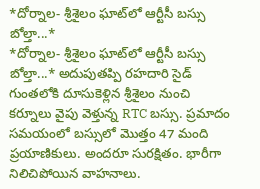*దోర్నాల- శ్రీశైలం ఘాట్‌లో ఆర్టీసీ బస్సు బోల్తా...*
*దోర్నాల- శ్రీశైలం ఘాట్‌లో ఆర్టీసీ బస్సు బోల్తా...* అదుపుతప్పి రహదారి సైడ్ గుంతలోకి దూసుకెళ్లిన శ్రీశైలం నుంచి కర్నూలు వైపు వెళ్తున్న RTC బస్సు. ప్రమాదం సమయంలో బస్సులో మొత్తం 47 మంది ప్రయాణికులు. అందరూ సురక్షితం. భారీగా నిలిచిపోయిన వాహనాలు.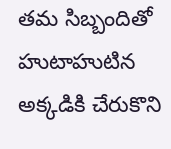తమ సిబ్బందితో హుటాహుటిన అక్కడికి చేరుకొని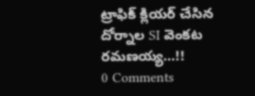ట్రాఫిక్ క్లియర్ చేసిన దోర్నాల SI వెంకట రమణయ్య...!!
0 Comments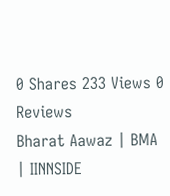0 Shares 233 Views 0 Reviews
Bharat Aawaz | BMA | IINNSIDE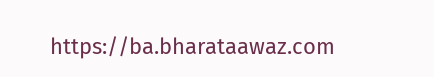https://ba.bharataawaz.com